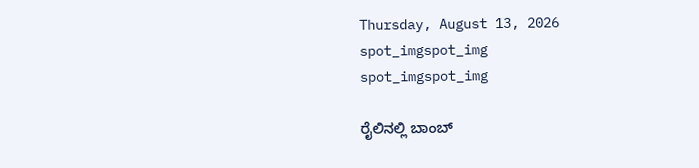Thursday, August 13, 2026
spot_imgspot_img
spot_imgspot_img

ರೈಲಿನಲ್ಲಿ ಬಾಂಬ್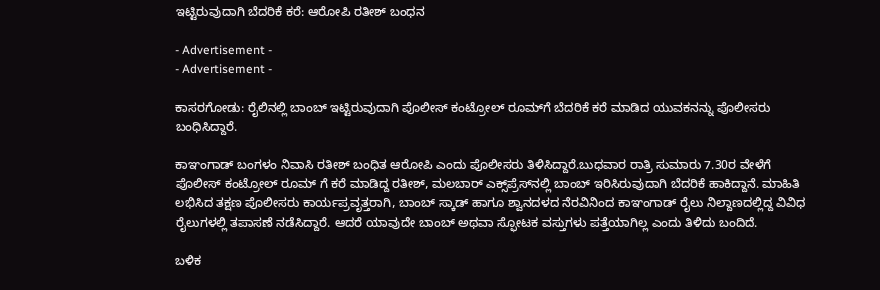ಇಟ್ಟಿರುವುದಾಗಿ ಬೆದರಿಕೆ ಕರೆ: ಆರೋಪಿ ರತೀಶ್ ಬಂಧನ

- Advertisement -
- Advertisement -

ಕಾಸರಗೋಡು: ರೈಲಿನಲ್ಲಿ ಬಾಂಬ್ ಇಟ್ಟಿರುವುದಾಗಿ ಪೊಲೀಸ್ ಕಂಟ್ರೋಲ್ ರೂಮ್‌ಗೆ ಬೆದರಿಕೆ ಕರೆ ಮಾಡಿದ ಯುವಕನನ್ನು ಪೊಲೀಸರು ಬಂಧಿಸಿದ್ದಾರೆ.

ಕಾಞಂಗಾಡ್ ಬಂಗಳಂ ನಿವಾಸಿ ರತೀಶ್ ಬಂಧಿತ ಆರೋಪಿ ಎಂದು ಪೊಲೀಸರು ತಿಳಿಸಿದ್ದಾರೆ.ಬುಧವಾರ ರಾತ್ರಿ ಸುಮಾರು 7.30ರ ವೇಳೆಗೆ ಪೊಲೀಸ್‌ ಕಂಟ್ರೋಲ್ ರೂಮ್‌ ಗೆ ಕರೆ ಮಾಡಿದ್ದ ರತೀಶ್, ಮಲಬಾ‌ರ್ ಎಕ್ಸ್‌ಪ್ರೆಸ್‌ನಲ್ಲಿ ಬಾಂಬ್ ಇರಿಸಿರುವುದಾಗಿ ಬೆದರಿಕೆ ಹಾಕಿದ್ದಾನೆ. ಮಾಹಿತಿ ಲಭಿಸಿದ ತಕ್ಷಣ ಪೊಲೀಸರು ಕಾರ್ಯಪ್ರವೃತ್ತರಾಗಿ, ಬಾಂಬ್ ಸ್ಕಾಡ್ ಹಾಗೂ ಶ್ವಾನದಳದ ನೆರವಿನಿಂದ ಕಾಞಂಗಾಡ್ ರೈಲು ನಿಲ್ದಾಣದಲ್ಲಿದ್ದ ವಿವಿಧ ರೈಲುಗಳಲ್ಲಿ ತಪಾಸಣೆ ನಡೆಸಿದ್ದಾರೆ. ಆದರೆ ಯಾವುದೇ ಬಾಂಬ್ ಅಥವಾ ಸ್ಫೋಟಕ ವಸ್ತುಗಳು ಪತ್ತೆಯಾಗಿಲ್ಲ ಎಂದು ತಿಳಿದು ಬಂದಿದೆ.

ಬಳಿಕ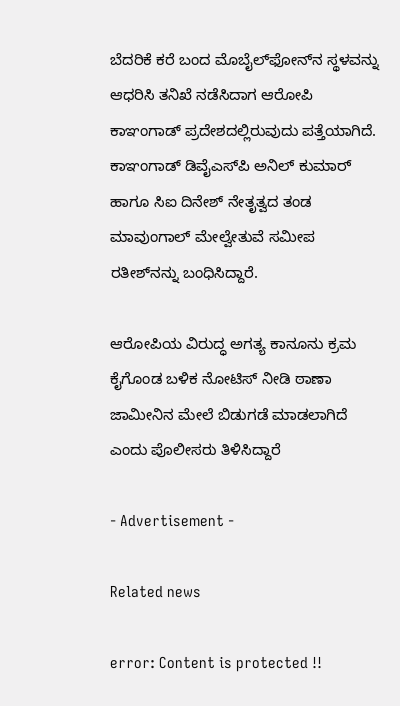ಬೆದರಿಕೆ ಕರೆ ಬಂದ ಮೊಬೈಲ್‌ಫೋನ್‌ನ ಸ್ಥಳವನ್ನು ಆಧರಿಸಿ ತನಿಖೆ ನಡೆಸಿದಾಗ ಆರೋಪಿ ಕಾಞಂಗಾಡ್ ಪ್ರದೇಶದಲ್ಲಿರುವುದು ಪತ್ತೆಯಾಗಿದೆ. ಕಾಞಂಗಾಡ್‌ ಡಿವೈಎಸ್‌ಪಿ ಅನಿಲ್‌ ಕುಮಾ‌ರ್ ಹಾಗೂ ಸಿಐ ದಿನೇಶ್ ನೇತೃತ್ವದ ತಂಡ ಮಾವುಂಗಾಲ್ ಮೇಲ್ವೇತುವೆ ಸಮೀಪ ರತೀಶ್‌ನನ್ನು ಬಂಧಿಸಿದ್ದಾರೆ.

ಆರೋಪಿಯ ವಿರುದ್ಧ ಅಗತ್ಯ ಕಾನೂನು ಕ್ರಮ ಕೈಗೊಂಡ ಬಳಿಕ ನೋಟಿಸ್‌ ನೀಡಿ ಠಾಣಾ ಜಾಮೀನಿನ ಮೇಲೆ ಬಿಡುಗಡೆ ಮಾಡಲಾಗಿದೆ ಎಂದು ಪೊಲೀಸರು ತಿಳಿಸಿದ್ದಾರೆ

- Advertisement -

Related news

error: Content is protected !!